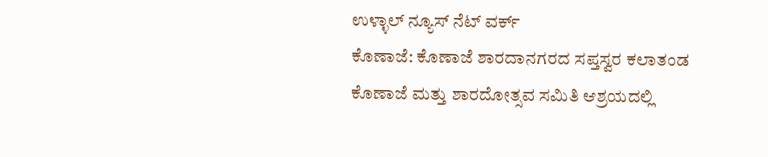ಉಳ್ಳಾಲ್ ನ್ಯೂಸ್ ನೆಟ್ ವರ್ಕ್
ಕೊಣಾಜೆ: ಕೊಣಾಜೆ ಶಾರದಾನಗರದ ಸಪ್ತಸ್ವರ ಕಲಾತಂಡ ಕೊಣಾಜೆ ಮತ್ತು ಶಾರದೋತ್ಸವ ಸಮಿತಿ ಆಶ್ರಯದಲ್ಲಿ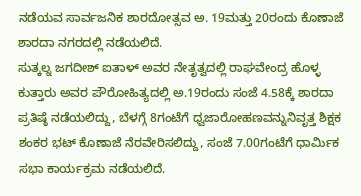ನಡೆಯವ ಸಾರ್ವಜನಿಕ ಶಾರದೋತ್ಸವ ಅ. 19ಮತ್ತು 20ರಂದು ಕೊಣಾಜೆ ಶಾರದಾ ನಗರದಲ್ಲಿ ನಡೆಯಲಿದೆ.
ಸುತ್ಕಲ್ನ ಜಗದೀಶ್ ಐತಾಳ್ ಅವರ ನೇತೃತ್ವದಲ್ಲಿ ರಾಘವೇಂದ್ರ ಹೊಳ್ಳ ಕುತ್ತಾರು ಅವರ ಪೌರೋಹಿತ್ಯದಲ್ಲಿ ಅ.19ರಂದು ಸಂಜೆ 4.58ಕ್ಕೆ ಶಾರದಾ ಪ್ರತಿಷ್ಠೆ ನಡೆಯಲಿದ್ದು, ಬೆಳಗ್ಗೆ 8ಗಂಟೆಗೆ ಧ್ವಜಾರೋಹಣವನ್ನುನಿವೃತ್ತ ಶಿಕ್ಷಕ ಶಂಕರ ಭಟ್ ಕೊಣಾಜೆ ನೆರವೇರಿಸಲಿದ್ದು, ಸಂಜೆ 7.00ಗಂಟೆಗೆ ಧಾರ್ಮಿಕ ಸಭಾ ಕಾರ್ಯಕ್ರಮ ನಡೆಯಲಿದೆ.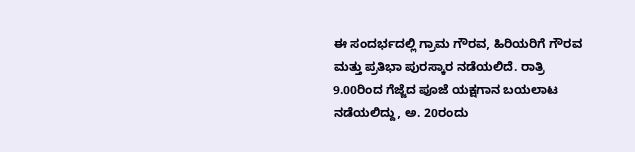ಈ ಸಂದರ್ಭದಲ್ಲಿ ಗ್ರಾಮ ಗೌರವ, ಹಿರಿಯರಿಗೆ ಗೌರವ ಮತ್ತು ಪ್ರತಿಭಾ ಪುರಸ್ಕಾರ ನಡೆಯಲಿದೆ. ರಾತ್ರಿ 9.00ರಿಂದ ಗೆಜ್ಜೆದ ಪೂಜೆ ಯಕ್ಷಗಾನ ಬಯಲಾಟ ನಡೆಯಲಿದ್ದು, ಅ. 20ರಂದು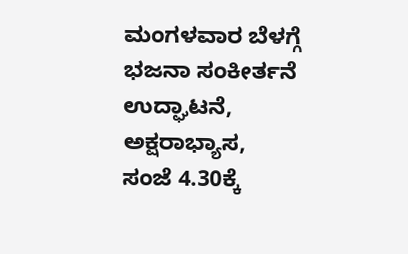ಮಂಗಳವಾರ ಬೆಳಗ್ಗೆ ಭಜನಾ ಸಂಕೀರ್ತನೆ ಉದ್ಘಾಟನೆ, ಅಕ್ಷರಾಭ್ಯಾಸ, ಸಂಜೆ 4.30ಕ್ಕೆ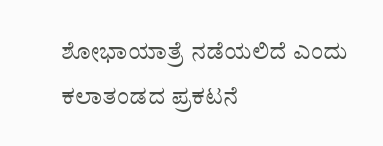ಶೋಭಾಯಾತ್ರೆ ನಡೆಯಲಿದೆ ಎಂದು ಕಲಾತಂಡದ ಪ್ರಕಟನೆ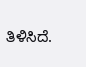ತಿಳಿಸಿದೆ.